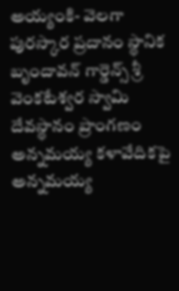అయ్యంకి- వెలగా పురస్కార ప్రదానం స్థానిక బృందావన్ గార్డెన్స్ శ్రీ వెంకటేశ్వర స్వామి దేవస్థానం ప్రాంగణం అన్నమయ్య కళావేదికపై అన్నమయ్య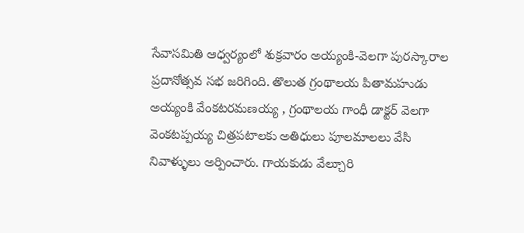సేవాసమితి ఆధ్వర్యంలో శుక్రవారం అయ్యంకి-వెలగా పురస్కారాల ప్రదానోత్సవ సభ జరిగింది. తొలుత గ్రంథాలయ పితామహుడు అయ్యంకి వేంకటరమణయ్య , గ్రంథాలయ గాంధీ డాక్టర్ వెలగా వెంకటప్పయ్య చిత్రపటాలకు అతిధులు పూలమాలలు వేసి నివాళ్ళులు అర్పించారు. గాయకుడు వేల్చూరి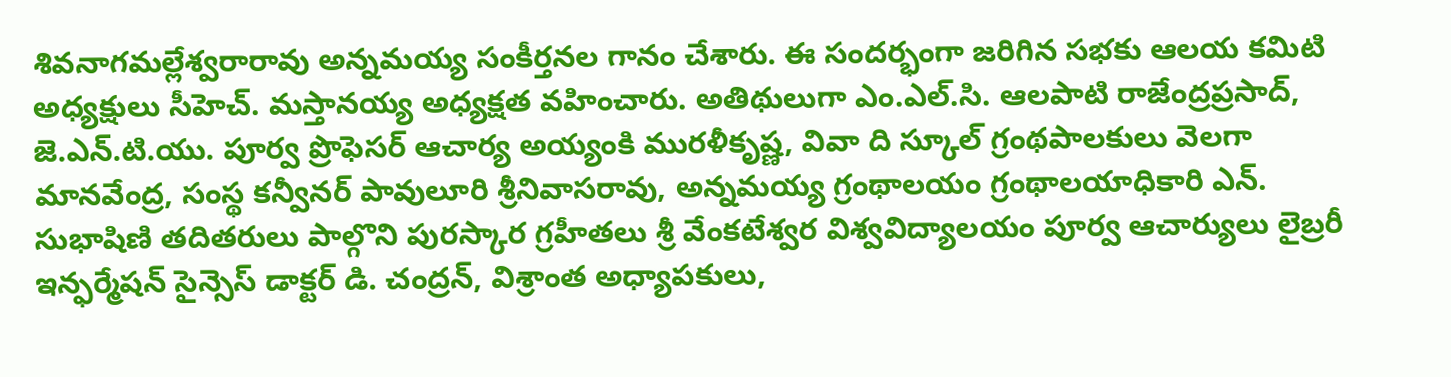శివనాగమల్లేశ్వరారావు అన్నమయ్య సంకీర్తనల గానం చేశారు. ఈ సందర్భంగా జరిగిన సభకు ఆలయ కమిటి అధ్యక్షులు సీహెచ్. మస్తానయ్య అధ్యక్షత వహించారు. అతిథులుగా ఎం.ఎల్.సి. ఆలపాటి రాజేంద్రప్రసాద్, జె.ఎన్.టి.యు. పూర్వ ప్రొఫెసర్ ఆచార్య అయ్యంకి మురళీకృష్ణ, వివా ది స్కూల్ గ్రంథపాలకులు వెలగా మానవేంద్ర, సంస్థ కన్వీనర్ పావులూరి శ్రీనివాసరావు, అన్నమయ్య గ్రంథాలయం గ్రంథాలయాధికారి ఎన్. సుభాషిణి తదితరులు పాల్గొని పురస్కార గ్రహీతలు శ్రీ వేంకటేశ్వర విశ్వవిద్యాలయం పూర్వ ఆచార్యులు లైబ్రరీ ఇన్ఫర్మేషన్ సైన్సెస్ డాక్టర్ డి. చంద్రన్, విశ్రాంత అధ్యాపకులు,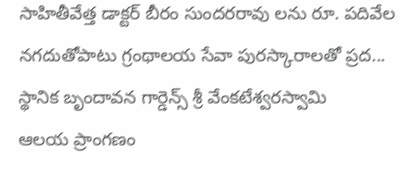సాహితీవేత్త డాక్టర్ బీరం సుందరరావు లను రూ. పదివేల నగదుతోపాటు గ్రంథాలయ సేవా పురస్కారాలతో ప్రద...
స్థానిక బృందావన గార్డెన్స్ శ్రీ వేంకటేశ్వరస్వామి
ఆలయ ప్రాంగణం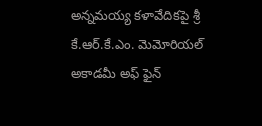అన్నమయ్య కళావేదికపై శ్రీ కే.ఆర్.కే.ఎం. మెమోరియల్ అకాడమీ అఫ్ ఫైన్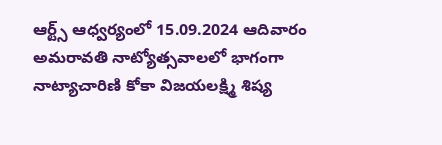ఆర్ట్స్ ఆధ్వర్యంలో 15.09.2024 ఆదివారం అమరావతి నాట్యోత్సవాలలో భాగంగా నాట్యాచారిణి కోకా విజయలక్ష్మి శిష్య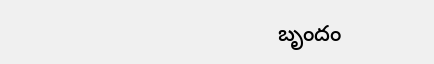బృందం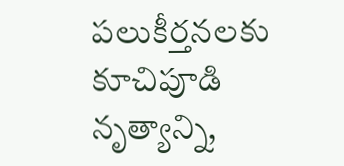పలుకీర్తనలకు కూచిపూడి నృత్యాన్ని,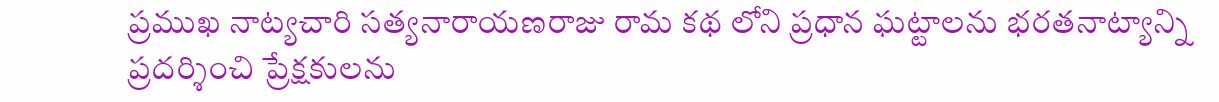ప్రముఖ నాట్యచారి సత్యనారాయణరాజు రామ కథ లోని ప్రధాన ఘట్టాలను భరతనాట్యాన్ని
ప్రదర్శించి ప్రేక్షకులను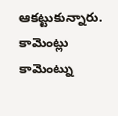ఆకట్టుకున్నారు.
కామెంట్లు
కామెంట్ను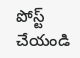పోస్ట్ చేయండి